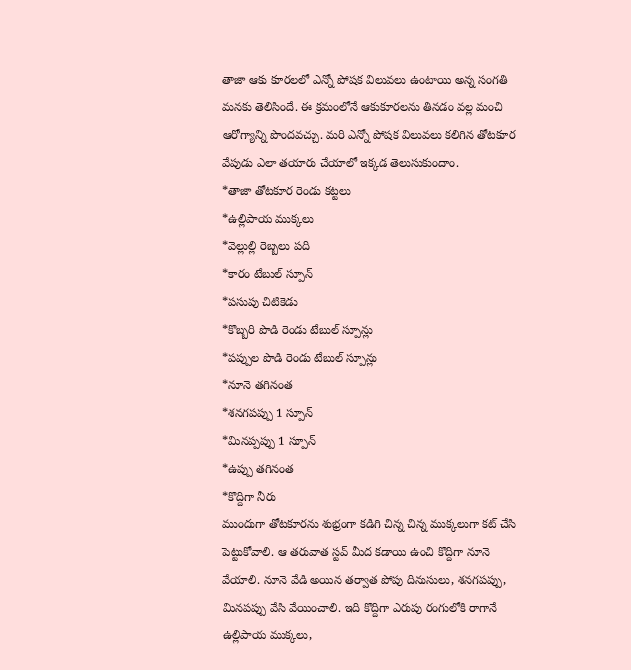తాజా ఆకు కూరలలో ఎన్నో పోషక విలువలు ఉంటాయి అన్న సంగతి మనకు తెలిసిందే. ఈ క్రమంలోనే ఆకుకూరలను తినడం వల్ల మంచి ఆరోగ్యాన్ని పొందవచ్చు. మరి ఎన్నో పోషక విలువలు కలిగిన తోటకూర వేపుడు ఎలా తయారు చేయాలో ఇక్కడ తెలుసుకుందాం.
*తాజా తోటకూర రెండు కట్టలు
*ఉల్లిపాయ ముక్కలు
*వెల్లుల్లి రెబ్బలు పది
*కారం టేబుల్ స్పూన్
*పసుపు చిటికెడు
*కొబ్బరి పొడి రెండు టేబుల్ స్పూన్లు
*పప్పుల పొడి రెండు టేబుల్ స్పూన్లు
*నూనె తగినంత
*శనగపప్పు 1 స్పూన్
*మినప్పప్పు 1 స్పూన్
*ఉప్పు తగినంత
*కొద్దిగా నీరు
ముందుగా తోటకూరను శుభ్రంగా కడిగి చిన్న చిన్న ముక్కలుగా కట్ చేసి పెట్టుకోవాలి. ఆ తరువాత స్టవ్ మీద కడాయి ఉంచి కొద్దిగా నూనె వేయాలి. నూనె వేడి అయిన తర్వాత పోపు దినుసులు, శనగపప్పు, మినపప్పు వేసి వేయించాలి. ఇది కొద్దిగా ఎరుపు రంగులోకి రాగానే ఉల్లిపాయ ముక్కలు,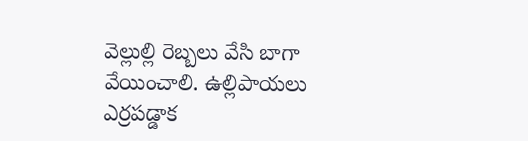వెల్లుల్లి రెబ్బలు వేసి బాగా వేయించాలి. ఉల్లిపాయలు ఎర్రపడ్డాక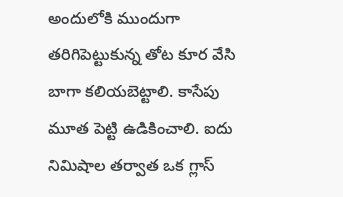అందులోకి ముందుగా తరిగిపెట్టుకున్న తోట కూర వేసి బాగా కలియబెట్టాలి. కాసేపు మూత పెట్టి ఉడికించాలి. ఐదు నిమిషాల తర్వాత ఒక గ్లాస్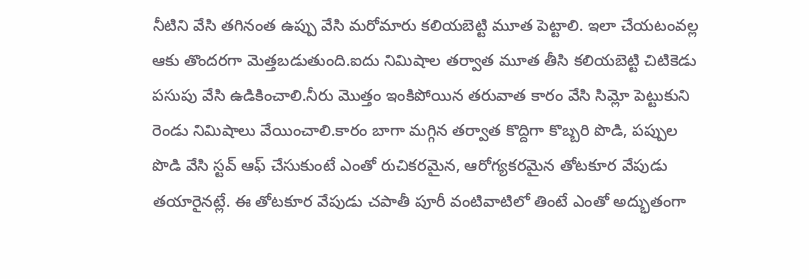నీటిని వేసి తగినంత ఉప్పు వేసి మరోమారు కలియబెట్టి మూత పెట్టాలి. ఇలా చేయటంవల్ల ఆకు తొందరగా మెత్తబడుతుంది.ఐదు నిమిషాల తర్వాత మూత తీసి కలియబెట్టి చిటికెడు పసుపు వేసి ఉడికించాలి.నీరు మొత్తం ఇంకిపోయిన తరువాత కారం వేసి సిమ్లో పెట్టుకుని రెండు నిమిషాలు వేయించాలి.కారం బాగా మగ్గిన తర్వాత కొద్దిగా కొబ్బరి పొడి, పప్పుల పొడి వేసి స్టవ్ ఆఫ్ చేసుకుంటే ఎంతో రుచికరమైన, ఆరోగ్యకరమైన తోటకూర వేపుడు తయారైనట్లే. ఈ తోటకూర వేపుడు చపాతీ పూరీ వంటివాటిలో తింటే ఎంతో అద్భుతంగా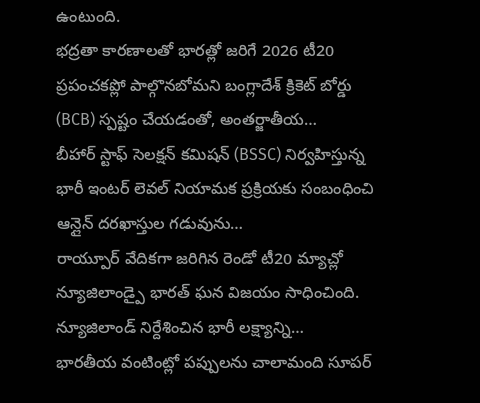ఉంటుంది.
భద్రతా కారణాలతో భారత్లో జరిగే 2026 టీ20 ప్రపంచకప్లో పాల్గొనబోమని బంగ్లాదేశ్ క్రికెట్ బోర్డు (BCB) స్పష్టం చేయడంతో, అంతర్జాతీయ…
బీహార్ స్టాఫ్ సెలక్షన్ కమిషన్ (BSSC) నిర్వహిస్తున్న భారీ ఇంటర్ లెవల్ నియామక ప్రక్రియకు సంబంధించి ఆన్లైన్ దరఖాస్తుల గడువును…
రాయ్పూర్ వేదికగా జరిగిన రెండో టీ20 మ్యాచ్లో న్యూజిలాండ్పై భారత్ ఘన విజయం సాధించింది. న్యూజిలాండ్ నిర్దేశించిన భారీ లక్ష్యాన్ని…
భారతీయ వంటింట్లో పప్పులను చాలామంది సూపర్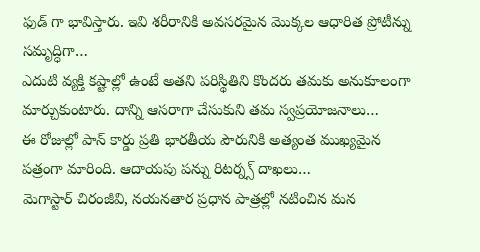ఫుడ్ గా భావిస్తారు. ఇవి శరీరానికి అవసరమైన మొక్కల ఆధారిత ప్రోటీన్ను సమృద్ధిగా…
ఎదుటి వ్యక్తి కష్టాల్లో ఉంటే అతని పరిస్థితిని కొందరు తమకు అనుకూలంగా మార్చుకుంటారు. దాన్ని ఆసరాగా చేసుకుని తమ స్వప్రయోజనాలు…
ఈ రోజుల్లో పాన్ కార్డు ప్రతి భారతీయ పౌరునికి అత్యంత ముఖ్యమైన పత్రంగా మారింది. ఆదాయపు పన్ను రిటర్న్స్ దాఖలు…
మెగాస్టార్ చిరంజీవి, నయనతార ప్రధాన పాత్రల్లో నటించిన మన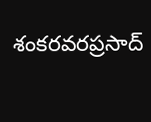శంకరవరప్రసాద్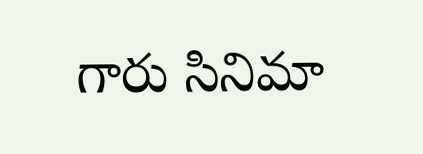గారు సినిమా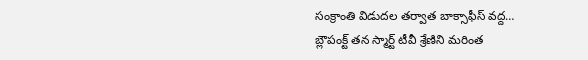సంక్రాంతి విడుదల తర్వాత బాక్సాఫీస్ వద్ద…
బ్లౌపంక్ట్ తన స్మార్ట్ టీవీ శ్రేణిని మరింత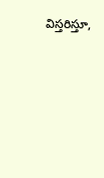విస్తరిస్తూ,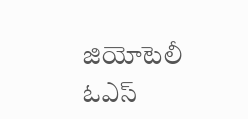జియోటెలీ ఓఎస్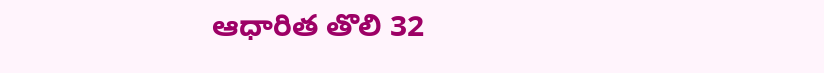ఆధారిత తొలి 32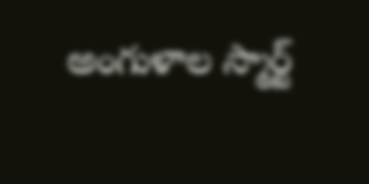అంగుళాల స్మార్ట్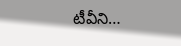టీవీని…